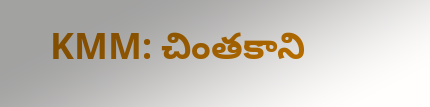KMM: చింతకాని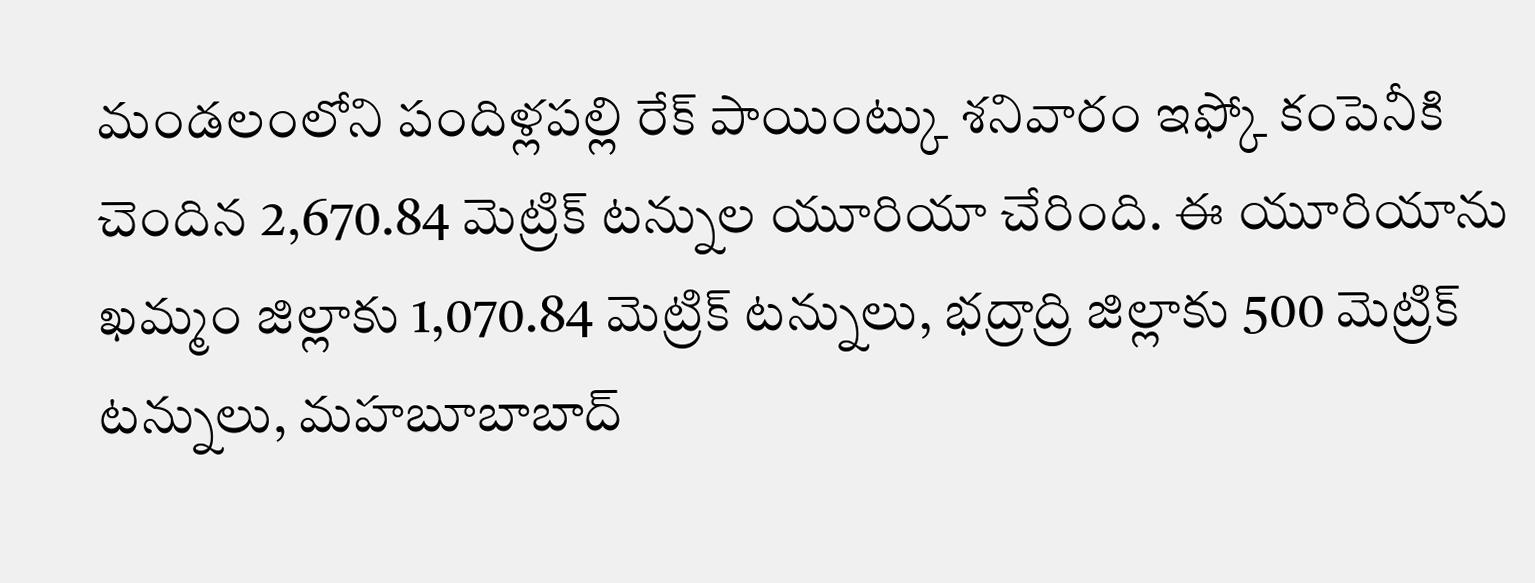మండలంలోని పందిళ్లపల్లి రేక్ పాయింట్కు శనివారం ఇఫ్కో కంపెనీకి చెందిన 2,670.84 మెట్రిక్ టన్నుల యూరియా చేరింది. ఈ యూరియాను ఖమ్మం జిల్లాకు 1,070.84 మెట్రిక్ టన్నులు, భద్రాద్రి జిల్లాకు 500 మెట్రిక్ టన్నులు, మహబూబాబాద్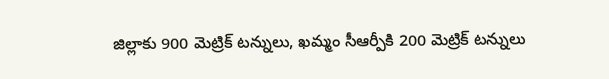జిల్లాకు 900 మెట్రిక్ టన్నులు, ఖమ్మం సీఆర్పీకి 200 మెట్రిక్ టన్నులు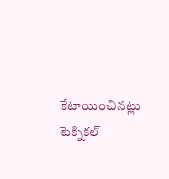కేటాయించినట్లు టెక్నికల్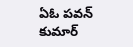ఏఓ పవన్ కుమార్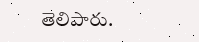తెలిపారు.